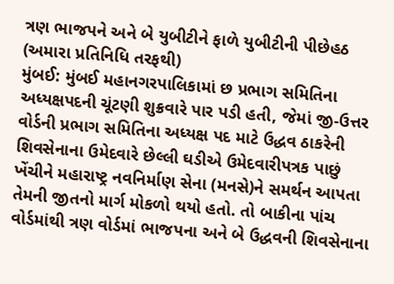ત્રણ ભાજપને અને બે યુબીટીને ફાળે યુબીટીની પીછેહઠ
(અમારા પ્રતિનિધિ તરફથી)
મુંબઈ: મુંબઈ મહાનગરપાલિકામાં છ પ્રભાગ સમિતિના અધ્યક્ષપદની ચૂંટણી શુક્રવારે પાર પડી હતી, જેમાં જી-ઉત્તર વોર્ડની પ્રભાગ સમિતિના અધ્યક્ષ પદ માટે ઉદ્ધવ ઠાકરેની શિવસેનાના ઉમેદવારે છેલ્લી ઘડીએ ઉમેદવારીપત્રક પાછું ખેંચીને મહારાષ્ટ્ર નવનિર્માણ સેના (મનસે)ને સમર્થન આપતા તેમની જીતનો માર્ગ મોકળો થયો હતો. તો બાકીના પાંચ વોર્ડમાંથી ત્રણ વોર્ડમાં ભાજપના અને બે ઉદ્ધવની શિવસેનાના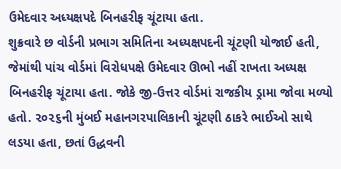ઉમેદવાર અધ્યક્ષપદે બિનહરીફ ચૂંટાયા હતા.
શુક્રવારે છ વોર્ડની પ્રભાગ સમિતિના અધ્યક્ષપદની ચૂંટણી યોજાઈ હતી, જેમાંથી પાંચ વોર્ડમાં વિરોધપક્ષે ઉમેદવાર ઊભો નહીં રાખતા અધ્યક્ષ બિનહરીફ ચૂંટાયા હતા. જોકે જી-ઉત્તર વોર્ડમાં રાજકીય ડ્રામા જોવા મળ્યો હતો. ૨૦૨૬ની મુંબઈ મહાનગરપાલિકાની ચૂંટણી ઠાકરે ભાઈઓ સાથે લડયા હતા, છતાં ઉદ્ધવની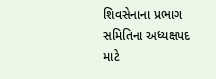શિવસેનાના પ્રભાગ સમિતિના અધ્યક્ષપદ માટે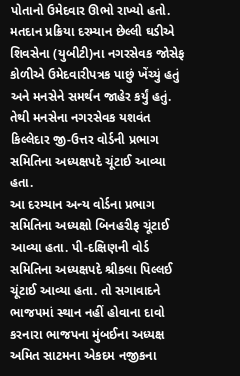પોતાનો ઉમેદવાર ઊભો રાખ્યો હતો. મતદાન પ્રક્રિયા દરમ્યાન છેલ્લી ઘડીએ શિવસેના (યુબીટી)ના નગરસેવક જોસેફ કોળીએ ઉમેદવારીપત્રક પાછું ખેંચ્યું હતું અને મનસેને સમર્થન જાહેર કર્યું હતું. તેથી મનસેના નગરસેવક યશવંત કિલ્લેદાર જી-ઉત્તર વોર્ડની પ્રભાગ સમિતિના અધ્યક્ષપદે ચૂંટાઈ આવ્યા હતા.
આ દરમ્યાન અન્ય વોર્ડના પ્રભાગ સમિતિના અધ્યક્ષો બિનહરીફ ચૂંટાઈ આવ્યા હતા. પી-દક્ષિણની વોર્ડ સમિતિના અધ્યક્ષપદે શ્રીકલા પિલ્લઈ ચૂંટાઈ આવ્યા હતા. તો સગાવાદને ભાજપમાં સ્થાન નહીં હોવાના દાવો કરનારા ભાજપના મુંબઈના અધ્યક્ષ અમિત સાટમના એકદમ નજીકના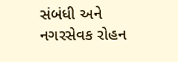સંબંધી અને નગરસેવક રોહન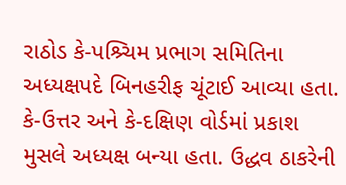રાઠોડ કે-પશ્ર્ચિમ પ્રભાગ સમિતિના અધ્યક્ષપદે બિનહરીફ ચૂંટાઈ આવ્યા હતા. કે-ઉત્તર અને કે-દક્ષિણ વોર્ડમાં પ્રકાશ મુસલે અધ્યક્ષ બન્યા હતા. ઉદ્ધવ ઠાકરેની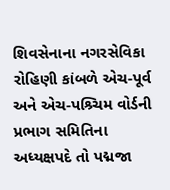શિવસેનાના નગરસેવિકા રોહિણી કાંબળે એચ-પૂર્વ અને એચ-પશ્ર્ચિમ વોર્ડની પ્રભાગ સમિતિના અધ્યક્ષપદે તો પદ્મજા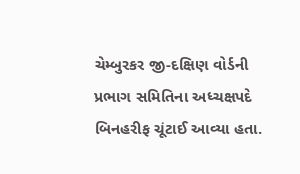ચેમ્બુરકર જી-દક્ષિણ વોર્ડની પ્રભાગ સમિતિના અધ્ચક્ષપદે બિનહરીફ ચૂંટાઈ આવ્યા હતા.